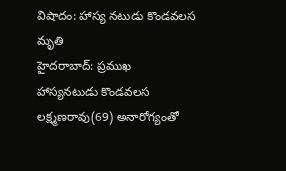విషాదం: హాస్య నటుడు కొండవలస మృతి
హైదరాబాద్: ప్రముఖ హాస్యనటుడు కొండవలస లక్ష్మణరావు(69) అనారోగ్యంతో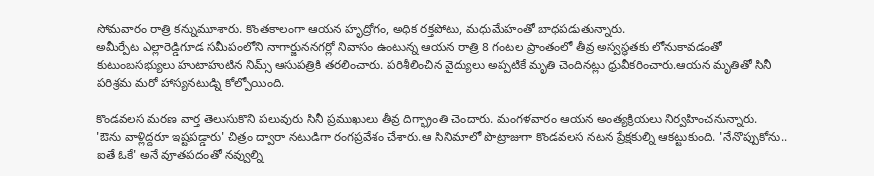సోమవారం రాత్రి కన్నుమూశారు. కొంతకాలంగా ఆయన హృద్రోగం, అధిక రక్తపోటు, మధుమేహంతో బాధపడుతున్నారు.
అమీర్పేట ఎల్లారెడ్డిగూడ సమీపంలోని నాగార్జుననగర్లో నివాసం ఉంటున్న ఆయన రాత్రి 8 గంటల ప్రాంతంలో తీవ్ర అస్వస్థతకు లోనుకావడంతో కుటుంబసభ్యులు హుటాహుటిన నిమ్స్ ఆసుపత్రికి తరలించారు. పరిశీలించిన వైద్యులు అప్పటికే మృతి చెందినట్లు ధ్రువీకరించారు.ఆయన మృతితో సినీ పరిశ్రమ మరో హాస్యనటుడ్ని కోల్పోయింది.

కొండవలస మరణ వార్త తెలుసుకొని పలువురు సినీ ప్రముఖులు తీవ్ర దిగ్భ్రాంతి చెందారు. మంగళవారం ఆయన అంత్యక్రియలు నిర్వహించనున్నారు.
'ఔను వాళ్లిద్దరూ ఇష్టపడ్డారు' చిత్రం ద్వారా నటుడిగా రంగప్రవేశం చేశారు.ఆ సినిమాలో పొట్రాజుగా కొండవలస నటన ప్రేక్షకుల్ని ఆకట్టుకుంది. 'నేనొప్పుకోను.. ఐతే ఓకే' అనే వూతపదంతో నవ్వుల్ని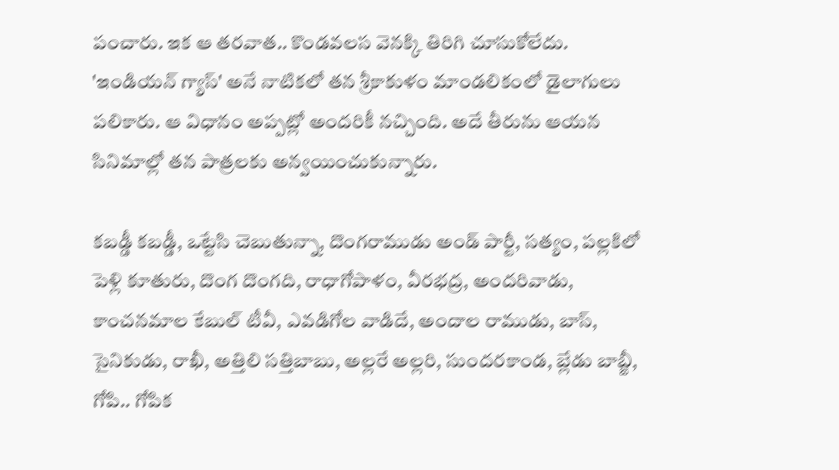పంచారు. ఇక ఆ తరవాత.. కొండవలస వెనక్కి తిరిగి చూసుకోలేదు.
'ఇండియన్ గ్యాస్' అనే నాటికలో తన శ్రీకాకుళం మాండలికంలో డైలాగులు పలికారు. ఆ విధానం అప్పట్లో అందరికీ నచ్చింది. అదే తీరును ఆయన సినిమాల్లో తన పాత్రలకు అన్వయించుకున్నారు.

కబడ్డీ కబడ్డీ, ఒట్టేసి చెబుతున్నా, దొంగరాముడు అండ్ పార్టీ, సత్యం, పల్లకిలో పెళ్లి కూతురు, దొంగ దొంగది, రాధాగోపాళం, వీరభద్ర, అందరివాడు, కాంచనమాల కేబుల్ టీవీ, ఎవడిగోల వాడిదే, అందాల రాముడు, బాస్, సైనికుడు, రాఖీ, అత్తిలి సత్తిబాబు, అల్లరే అల్లరి, సుందరకాండ, బ్లేడు బాబ్జీ, గోపి.. గోపిక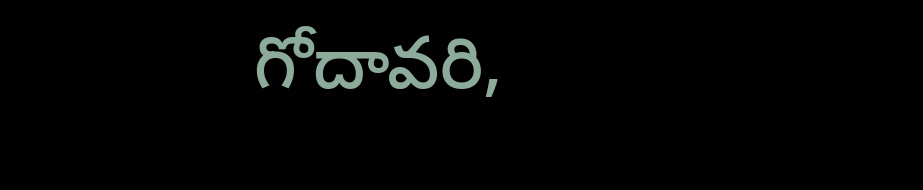గోదావరి,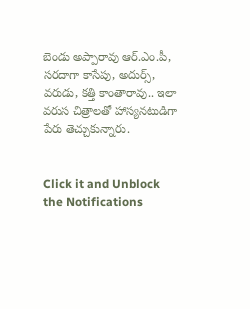బెండు అప్పారావు ఆర్.ఎం.పీ, సరదాగా కాసేపు, అదుర్స్, వరుడు, కత్తి కాంతారావు.. ఇలా వరుస చిత్రాలతో హాస్యనటుడిగా పేరు తెచ్చుకున్నారు.


Click it and Unblock the Notifications